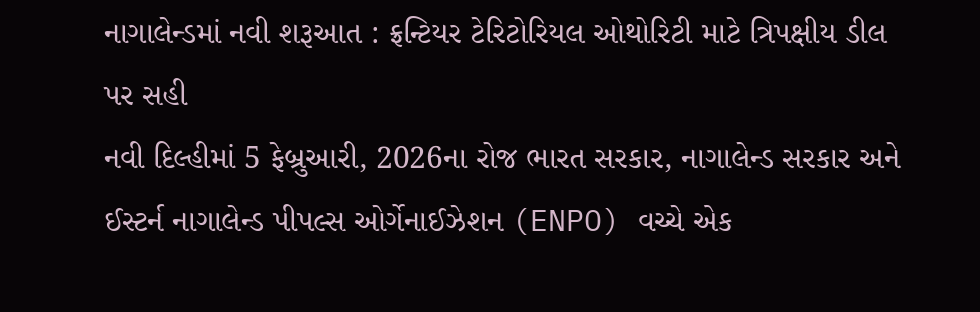નાગાલેન્ડમાં નવી શરૂઆત : ફ્રન્ટિયર ટેરિટોરિયલ ઓથોરિટી માટે ત્રિપક્ષીય ડીલ પર સહી
નવી દિલ્હીમાં 5 ફેબ્રુઆરી, 2026ના રોજ ભારત સરકાર, નાગાલેન્ડ સરકાર અને ઈસ્ટર્ન નાગાલેન્ડ પીપલ્સ ઓર્ગેનાઈઝેશન (ENPO) વચ્ચે એક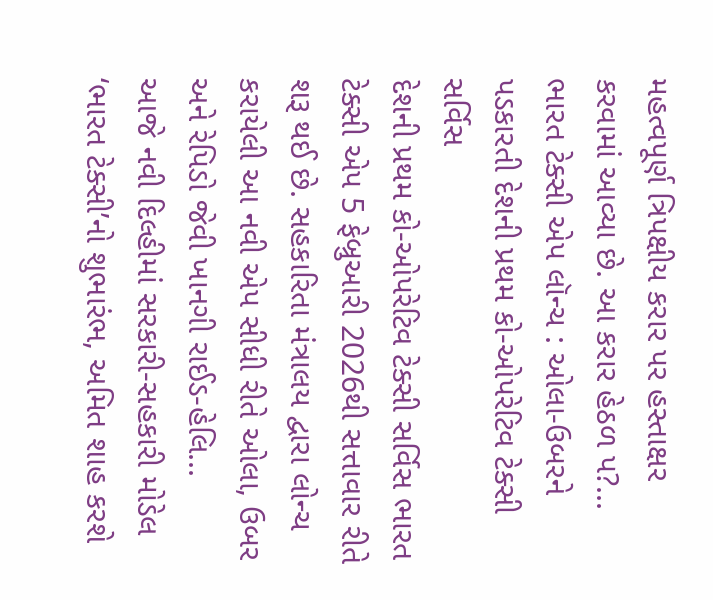મહત્વપૂર્ણ ત્રિપક્ષીય કરાર પર હસ્તાક્ષર કરવામાં આવ્યા છે. આ કરાર હેઠળ પ?...
ભારત ટેક્સી એપ લૉન્ચ : ઓલા-ઉબરને પડકારતી દેશની પ્રથમ કો-ઓપરેટિવ ટેક્સી સર્વિસ
દેશની પ્રથમ કો-ઓપરેટિવ ટેક્સી સર્વિસ ભારત ટેક્સી એપ 5 ફેબ્રુઆરી 2026થી સત્તાવાર રીતે શરૂ થઈ છે. સહકારિતા મંત્રાલય દ્વારા લોન્ચ કરાયેલી આ નવી એપ સીધી રીતે ઓલા, ઉબર અને રેપિડો જેવી ખાનગી રાઈડ-હેલિ...
આજે નવી દિલ્હીમાં સરકારી-સહકારી મોડેલ ‘ભારત ટેક્સી’નો શુભારંભ, અમિત શાહ કરશે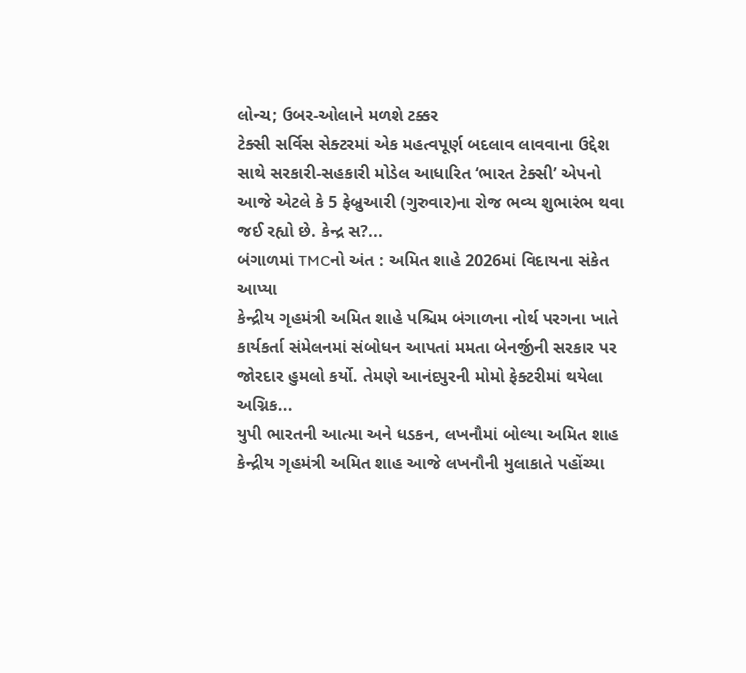લોન્ચ; ઉબર-ઓલાને મળશે ટક્કર
ટેક્સી સર્વિસ સેક્ટરમાં એક મહત્વપૂર્ણ બદલાવ લાવવાના ઉદ્દેશ સાથે સરકારી-સહકારી મોડેલ આધારિત ‘ભારત ટેક્સી’ એપનો આજે એટલે કે 5 ફેબ્રુઆરી (ગુરુવાર)ના રોજ ભવ્ય શુભારંભ થવા જઈ રહ્યો છે. કેન્દ્ર સ?...
બંગાળમાં TMCનો અંત : અમિત શાહે 2026માં વિદાયના સંકેત આપ્યા
કેન્દ્રીય ગૃહમંત્રી અમિત શાહે પશ્ચિમ બંગાળના નોર્થ પરગના ખાતે કાર્યકર્તા સંમેલનમાં સંબોધન આપતાં મમતા બેનર્જીની સરકાર પર જોરદાર હુમલો કર્યો. તેમણે આનંદપુરની મોમો ફેક્ટરીમાં થયેલા અગ્નિક...
યુપી ભારતની આત્મા અને ધડકન, લખનૌમાં બોલ્યા અમિત શાહ
કેન્દ્રીય ગૃહમંત્રી અમિત શાહ આજે લખનૌની મુલાકાતે પહોંચ્યા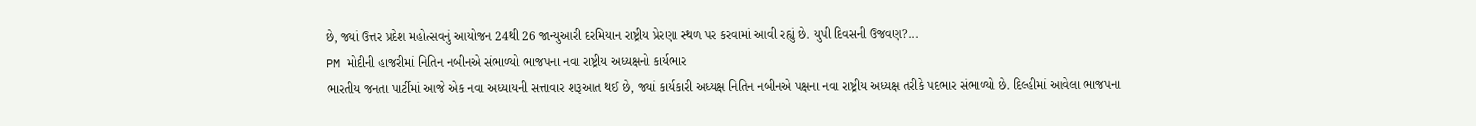છે, જ્યાં ઉત્તર પ્રદેશ મહોત્સવનું આયોજન 24થી 26 જાન્યુઆરી દરમિયાન રાષ્ટ્રીય પ્રેરણા સ્થળ પર કરવામાં આવી રહ્યું છે. યુપી દિવસની ઉજવણ?...
PM મોદીની હાજરીમાં નિતિન નબીનએ સંભાળ્યો ભાજપના નવા રાષ્ટ્રીય અધ્યક્ષનો કાર્યભાર
ભારતીય જનતા પાર્ટીમાં આજે એક નવા અધ્યાયની સત્તાવાર શરૂઆત થઈ છે, જ્યાં કાર્યકારી અધ્યક્ષ નિતિન નબીનએ પક્ષના નવા રાષ્ટ્રીય અધ્યક્ષ તરીકે પદભાર સંભાળ્યો છે. દિલ્હીમાં આવેલા ભાજપના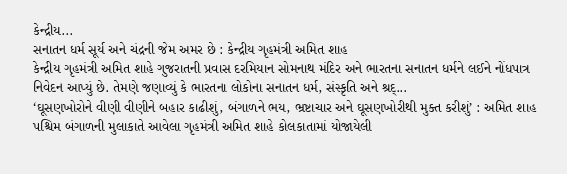કેન્દ્રીય...
સનાતન ધર્મ સૂર્ય અને ચંદ્રની જેમ અમર છે : કેન્દ્રીય ગૃહમંત્રી અમિત શાહ
કેન્દ્રીય ગૃહમંત્રી અમિત શાહે ગુજરાતની પ્રવાસ દરમિયાન સોમનાથ મંદિર અને ભારતના સનાતન ધર્મને લઈને નોંધપાત્ર નિવેદન આપ્યું છે. તેમણે જણાવ્યું કે ભારતના લોકોના સનાતન ધર્મ, સંસ્કૃતિ અને શ્રદ્...
‘ઘૂસણખોરોને વીણી વીણીને બહાર કાઢીશું, બંગાળને ભય, ભ્રષ્ટાચાર અને ઘૂસણખોરીથી મુક્ત કરીશું’ : અમિત શાહ
પશ્ચિમ બંગાળની મુલાકાતે આવેલા ગૃહમંત્રી અમિત શાહે કોલકાતામાં યોજાયેલી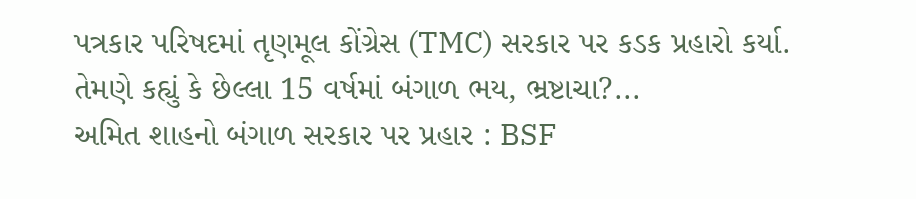પત્રકાર પરિષદમાં તૃણમૂલ કોંગ્રેસ (TMC) સરકાર પર કડક પ્રહારો કર્યા. તેમણે કહ્યું કે છેલ્લા 15 વર્ષમાં બંગાળ ભય, ભ્રષ્ટાચા?...
અમિત શાહનો બંગાળ સરકાર પર પ્રહાર : BSF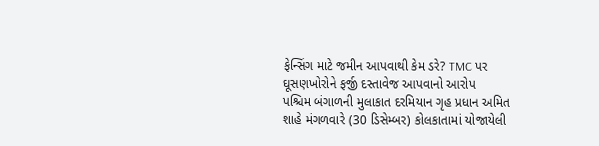ફેન્સિંગ માટે જમીન આપવાથી કેમ ડરે? TMC પર ઘૂસણખોરોને ફર્જી દસ્તાવેજ આપવાનો આરોપ
પશ્ચિમ બંગાળની મુલાકાત દરમિયાન ગૃહ પ્રધાન અમિત શાહે મંગળવારે (30 ડિસેમ્બર) કોલકાતામાં યોજાયેલી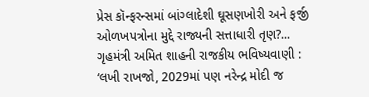પ્રેસ કૉન્ફરન્સમાં બાંગ્લાદેશી ઘૂસણખોરી અને ફર્જી ઓળખપત્રોના મુદ્દે રાજ્યની સત્તાધારી તૃણ?...
ગૃહમંત્રી અમિત શાહની રાજકીય ભવિષ્યવાણી : ‘લખી રાખજો, 2029માં પણ નરેન્દ્ર મોદી જ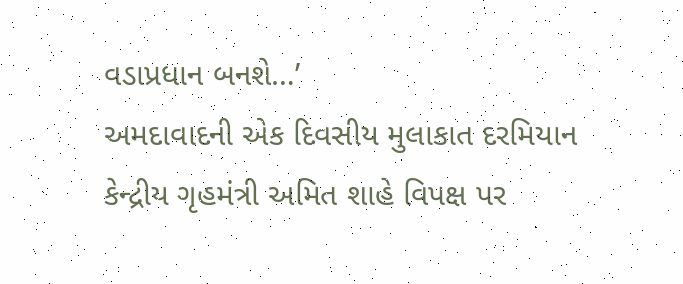વડાપ્રધાન બનશે…’
અમદાવાદની એક દિવસીય મુલાકાત દરમિયાન કેન્દ્રીય ગૃહમંત્રી અમિત શાહે વિપક્ષ પર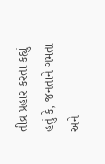તીવ્ર પ્રહાર કરતા કહ્યું હતું કે, જનતાને ગમતા અને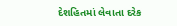દેશહિતમાં લેવાતા દરેક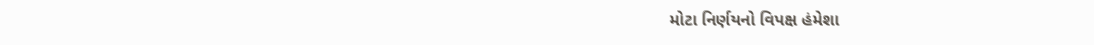મોટા નિર્ણયનો વિપક્ષ હંમેશા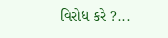વિરોધ કરે ?...